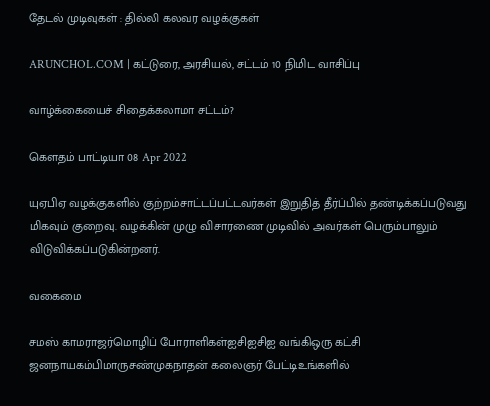தேடல் முடிவுகள் : தில்லி கலவர வழக்குகள்

ARUNCHOL.COM | கட்டுரை, அரசியல், சட்டம் 10 நிமிட வாசிப்பு

வாழ்க்கையைச் சிதைக்கலாமா சட்டம்?

கௌதம் பாட்டியா 08 Apr 2022

யுஏபிஏ வழக்குகளில் குற்றம்சாட்டப்பட்டவர்கள் இறுதித் தீர்ப்பில் தண்டிக்கப்படுவது மிகவும் குறைவு. வழக்கின் முழு விசாரணை முடிவில் அவர்கள் பெரும்பாலும் விடுவிக்கப்படுகின்றனர்.

வகைமை

சமஸ் காமராஜர்மொழிப் போராளிகள்ஐசிஐசிஐ வங்கிஒரு கட்சி ஜனநாயகம்பிமாருசண்முகநாதன் கலைஞர் பேட்டிஉங்களில்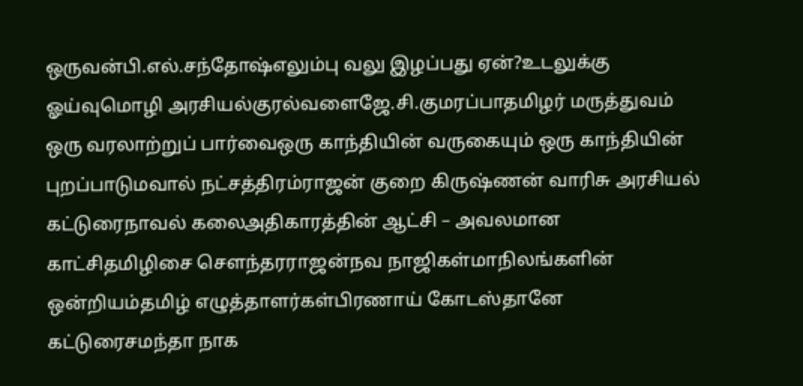ஒருவன்பி.எல்.சந்தோஷ்எலும்பு வலு இழப்பது ஏன்?உடலுக்கு ஓய்வுமொழி அரசியல்குரல்வளைஜே.சி.குமரப்பாதமிழர் மருத்துவம் ஒரு வரலாற்றுப் பார்வைஒரு காந்தியின் வருகையும் ஒரு காந்தியின் புறப்பாடுமவால் நட்சத்திரம்ராஜன் குறை கிருஷ்ணன் வாரிசு அரசியல் கட்டுரைநாவல் கலைஅதிகாரத்தின் ஆட்சி – அவலமான காட்சிதமிழிசை சௌந்தரராஜன்நவ நாஜிகள்மாநிலங்களின் ஒன்றியம்தமிழ் எழுத்தாளர்கள்பிரணாய் கோடஸ்தானே கட்டுரைசமந்தா நாக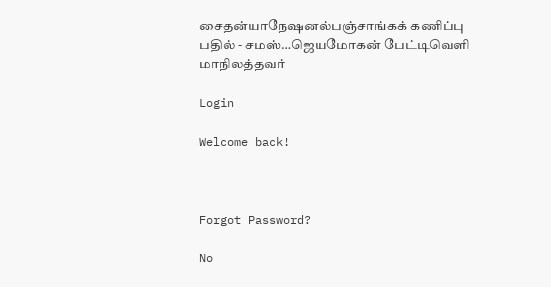சைதன்யாநேஷனல்பஞ்சாங்கக் கணிப்பு பதில் - சமஸ்…ஜெயமோகன் பேட்டிவெளி மாநிலத்தவர்

Login

Welcome back!



Forgot Password?

No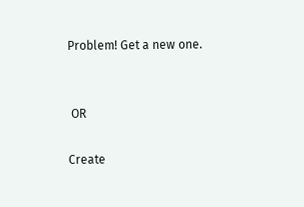Problem! Get a new one.


 OR

Create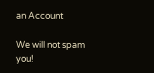an Account

We will not spam you!